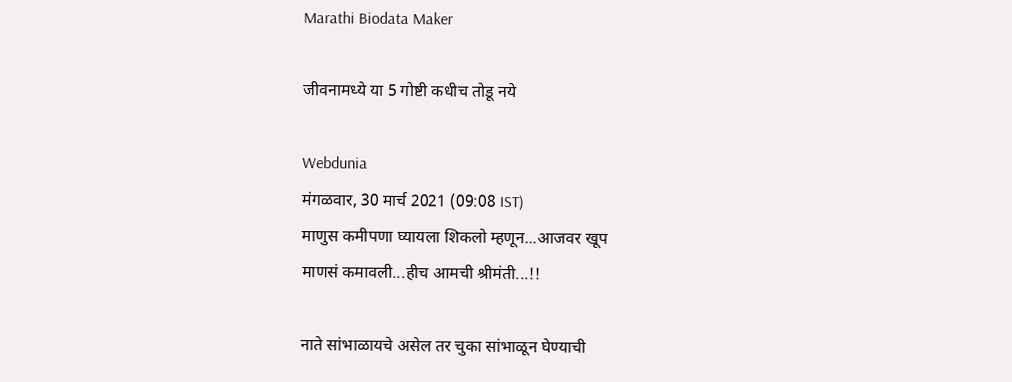Marathi Biodata Maker

जीवनामध्ये या 5 गोष्टी कधीच तोडू नये

Webdunia
मंगळवार, 30 मार्च 2021 (09:08 IST)
माणुस कमीपणा घ्यायला शिकलो म्हणून...आजवर खूप
माणसं कमावली...हीच आमची श्रीमंती...!!

नाते सांभाळायचे असेल तर चुका सांभाळून घेण्याची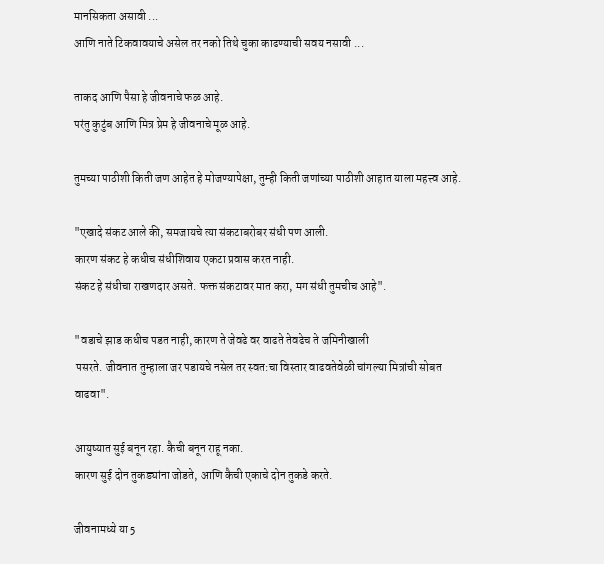मानसिकता असावी ...
आणि नाते टिकवावयाचे असेल तर नको तिथे चुका काढण्याची सवय नसावी ...

ताकद आणि पैसा हे जीवनाचे फळ आहे.
परंतु कुटुंब आणि मित्र प्रेम हे जीवनाचे मूळ आहे.

तुमच्या पाठीशी किती जण आहेत हे मोजण्यापेक्षा, तुम्ही किती जणांच्या पाठीशी आहात याला महत्त्व आहे.

"एखादे संकट आले की, समजायचे त्या संकटाबरोबर संधी पण आली.
कारण संकट हे कधीच संधीशिवाय एकटा प्रवास करत नाही.
संकट हे संधीचा राखणदार असते. फक्त संकटावर मात करा, मग संधी तुमचीच आहे".

"वडाचे झाड कधीच पडत नाही, कारण ते जेवढे वर वाढते तेवढेच ते जमिनीखाली
 पसरते. जीवनात तुम्हाला जर पडायचे नसेल तर स्वत:चा विस्तार वाढवतेवेळी चांगल्या मित्रांची सोबत
वाढवा".

आयुष्यात सुई बनून रहा. कैची बनून राहू नका.
कारण सुई दोन तुकड्यांना जोडते, आणि कैची एकाचे दोन तुकडे करते.

जीवनामध्ये या 5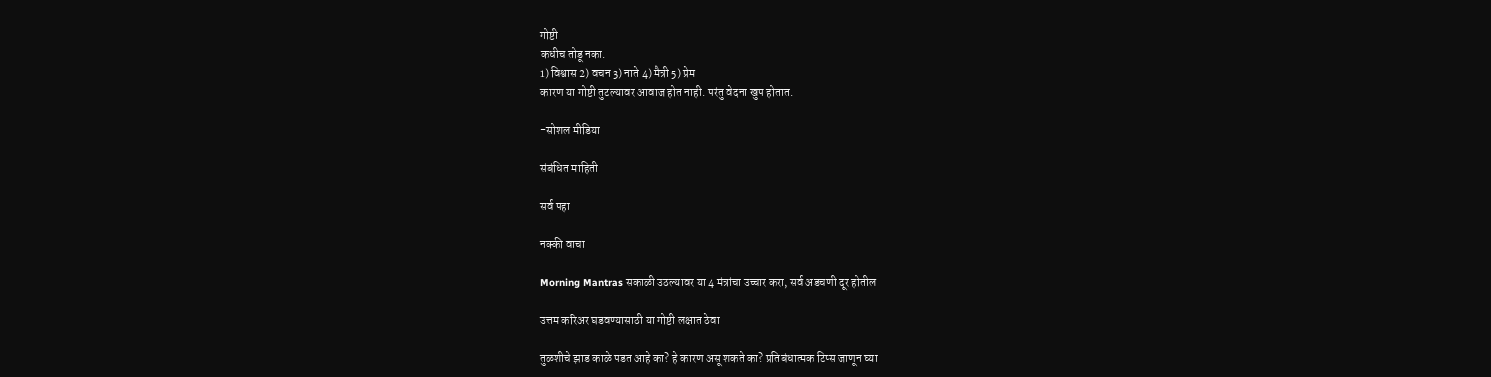गोष्टी
कधीच तोडू नका.
1) विश्वास 2) वचन 3) नाते 4) मैत्री 5) प्रेम
कारण या गोष्टी तुटल्यावर आवाज होत नाही. परंतु वेदना खुप होतात.

-सोशल मीडिया

संबंधित माहिती

सर्व पहा

नक्की वाचा

Morning Mantras सकाळी उठल्यावर या 4 मंत्रांचा उच्चार करा, सर्व अडचणी दूर होतील

उत्तम करिअर घडवण्यासाठी या गोष्टी लक्षात ठेवा

तुळशीचे झाड काळे पडत आहे का? हे कारण असू शकते का? प्रतिबंधात्मक टिप्स जाणून घ्या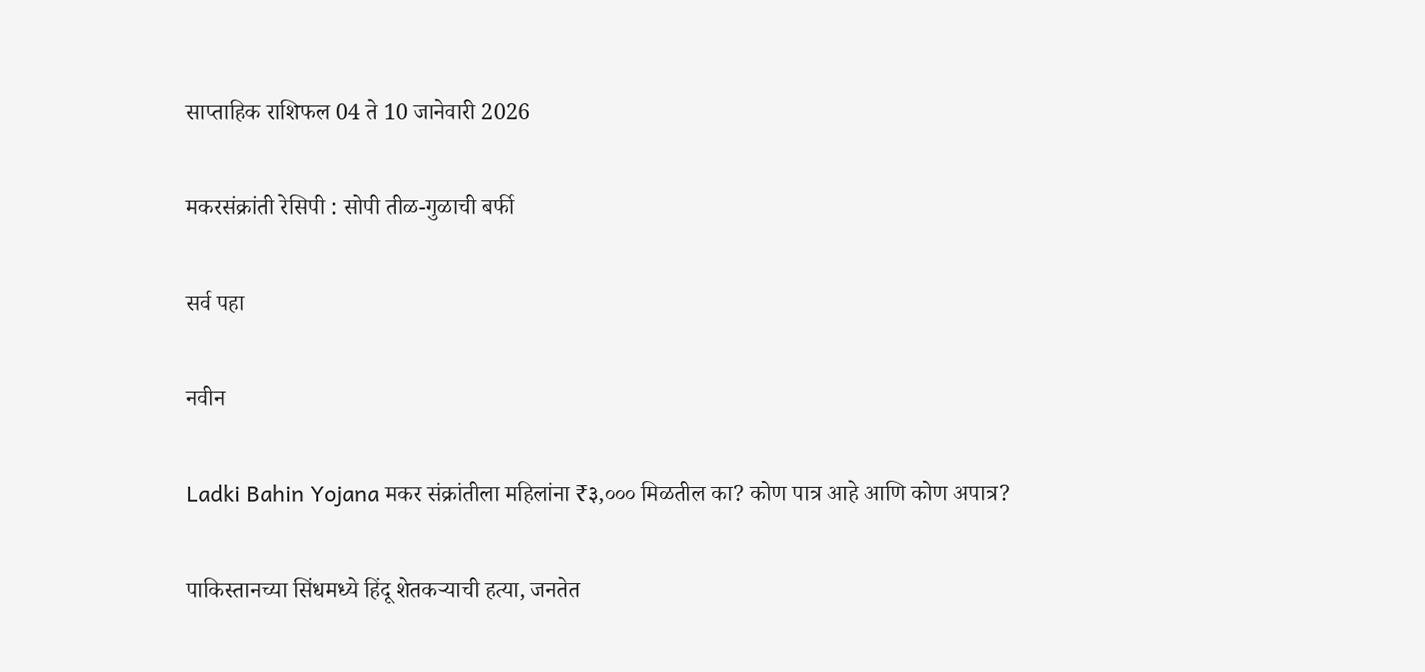साप्ताहिक राशिफल 04 ते 10 जानेवारी 2026

मकरसंक्रांती रेसिपी : सोपी तीळ-गुळाची बर्फी

सर्व पहा

नवीन

Ladki Bahin Yojana मकर संक्रांतीला महिलांना ₹३,००० मिळतील का? कोण पात्र आहे आणि कोण अपात्र?

पाकिस्तानच्या सिंधमध्ये हिंदू शेतकऱ्याची हत्या, जनतेत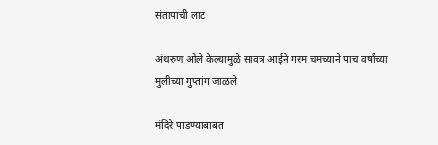संतापाची लाट

अंथरुण ओले केल्यामुळे सावत्र आईने गरम चमच्याने पाच वर्षांच्या मुलीच्या गुप्तांग जाळले

मंदिरे पाडण्याबाबत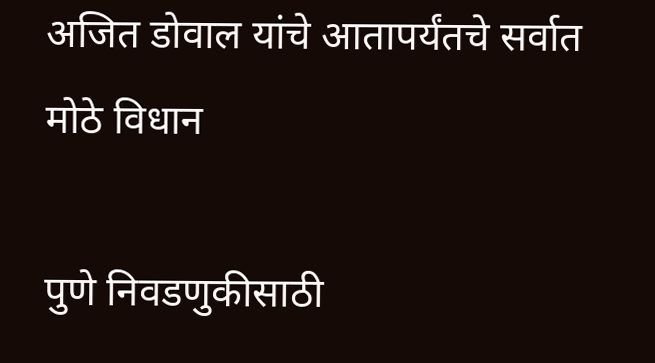अजित डोवाल यांचे आतापर्यंतचे सर्वात मोठे विधान

पुणे निवडणुकीसाठी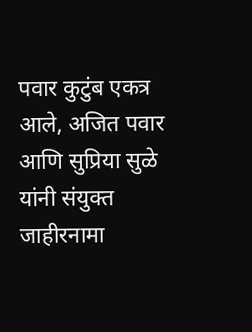पवार कुटुंब एकत्र आले, अजित पवार आणि सुप्रिया सुळे यांनी संयुक्त जाहीरनामा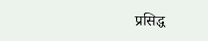प्रसिद्ध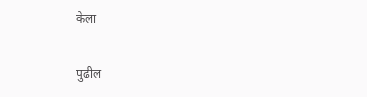केला

पुढील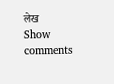लेख
Show comments